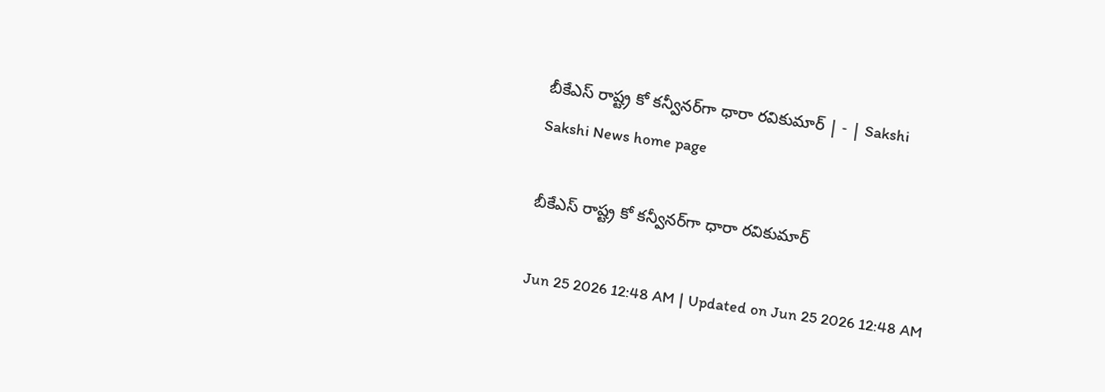బీకేఎస్‌ రాష్ట్ర కో కన్వీనర్‌గా ధారా రవికుమార్‌ | - | Sakshi
Sakshi News home page

బీకేఎస్‌ రాష్ట్ర కో కన్వీనర్‌గా ధారా రవికుమార్‌

Jun 25 2026 12:48 AM | Updated on Jun 25 2026 12:48 AM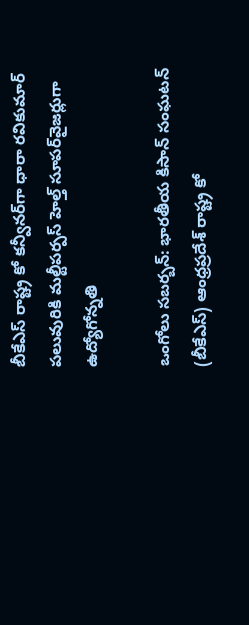బీకేఎస్‌ రాష్ట్ర కో కన్వీనర్‌గా ధారా రవికుమార్‌ పలువురికి మల్టీపర్పస్‌ హెల్త్‌ సూపర్‌వైజర్లుగా ఉద్యోగోన్నతి

ఒంగోలు సబర్బన్‌: భారతీయ కిసాన్‌ సంఘటన్‌ (బీకేఎస్‌) ఆంధ్రప్రదేశ్‌ రాష్ట్ర కో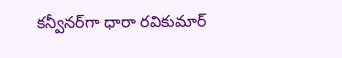కన్వీనర్‌గా ధారా రవికుమార్‌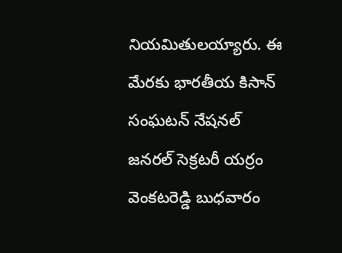నియమితులయ్యారు. ఈ మేరకు భారతీయ కిసాన్‌ సంఘటన్‌ నేషనల్‌ జనరల్‌ సెక్రటరీ యర్రం వెంకటరెడ్డి బుధవారం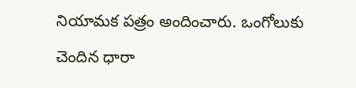నియామక పత్రం అందించారు. ఒంగోలుకు చెందిన ధారా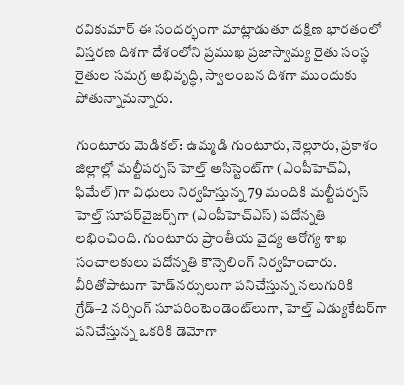రవికుమార్‌ ఈ సందర్భంగా మాట్లాడుతూ దక్షిణ భారతంలో విస్తరణ దిశగా దేశంలోని ప్రముఖ ప్రజాస్వామ్య రైతు సంస్థ రైతుల సమగ్ర అభివృద్ధి, స్వాలంబన దిశగా ముందుకు పోతున్నామన్నారు.

గుంటూరు మెడికల్‌: ఉమ్మడి గుంటూరు, నెల్లూరు, ప్రకాశం జిల్లాల్లో మల్టీపర్పస్‌ హెల్త్‌ అసిస్టెంట్‌గా (ఎంపీహెచ్‌ఏ, ఫిమేల్‌)గా విధులు నిర్వహిస్తున్న 79 మందికి మల్టీపర్పస్‌ హెల్త్‌ సూపర్‌వైజర్స్‌గా (ఎంపీహెచ్‌ఎస్‌) పదోన్నతి లభించింది. గుంటూరు ప్రాంతీయ వైద్య ఆరోగ్య శాఖ సంచాలకులు పదోన్నతి కౌన్సెలింగ్‌ నిర్వహించారు. వీరితోపాటుగా హెడ్‌నర్సులుగా పనిచేస్తున్న నలుగురికి గ్రేడ్‌–2 నర్సింగ్‌ సూపరింటెండెంట్‌లుగా, హెల్త్‌ ఎడ్యుకేటర్‌గా పనిచేస్తున్న ఒకరికి డెమోగా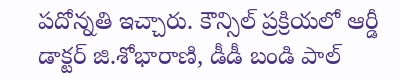పదోన్నతి ఇచ్చారు. కౌన్సిల్‌ ప్రక్రియలో ఆర్డీ డాక్టర్‌ జి.శోభారాణి, డీడీ బండి పాల్‌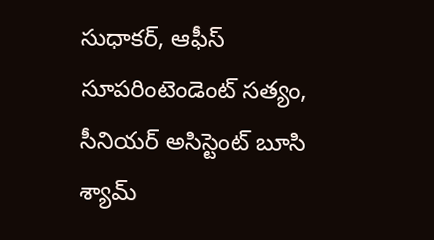సుధాకర్‌, ఆఫీస్‌ సూపరింటెండెంట్‌ సత్యం, సీనియర్‌ అసిస్టెంట్‌ బూసి శ్యామ్‌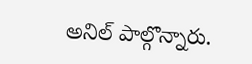అనిల్‌ పాల్గొన్నారు.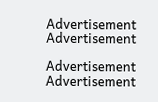Advertisement
Advertisement

Advertisement
Advertisement